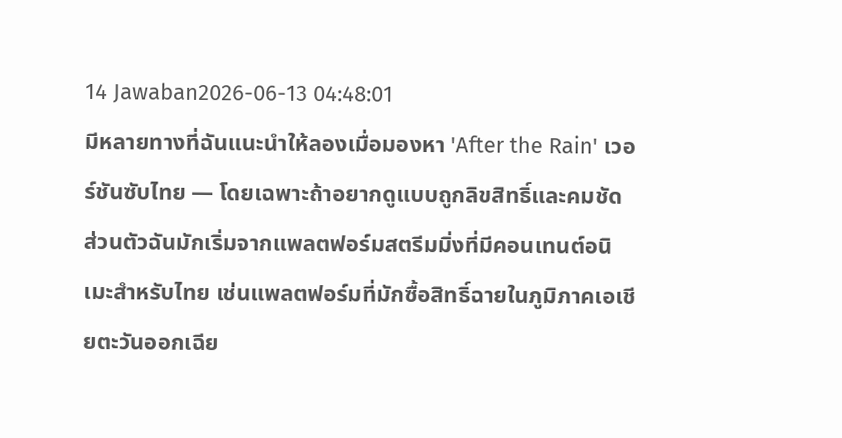14 Jawaban2026-06-13 04:48:01
มีหลายทางที่ฉันแนะนำให้ลองเมื่อมองหา 'After the Rain' เวอร์ชันซับไทย — โดยเฉพาะถ้าอยากดูแบบถูกลิขสิทธิ์และคมชัด
ส่วนตัวฉันมักเริ่มจากแพลตฟอร์มสตรีมมิ่งที่มีคอนเทนต์อนิเมะสำหรับไทย เช่นแพลตฟอร์มที่มักซื้อสิทธิ์ฉายในภูมิภาคเอเชียตะวันออกเฉีย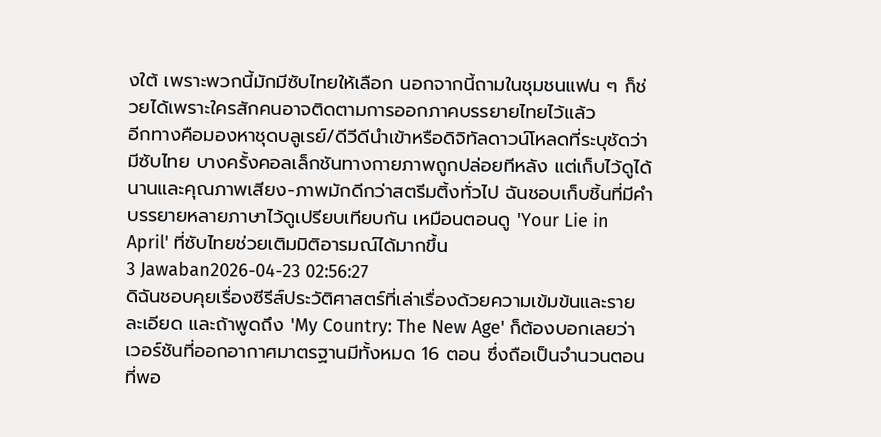งใต้ เพราะพวกนี้มักมีซับไทยให้เลือก นอกจากนี้ถามในชุมชนแฟน ๆ ก็ช่วยได้เพราะใครสักคนอาจติดตามการออกภาคบรรยายไทยไว้แล้ว
อีกทางคือมองหาชุดบลูเรย์/ดีวีดีนำเข้าหรือดิจิทัลดาวน์โหลดที่ระบุชัดว่ามีซับไทย บางครั้งคอลเล็กชันทางกายภาพถูกปล่อยทีหลัง แต่เก็บไว้ดูได้นานและคุณภาพเสียง-ภาพมักดีกว่าสตรีมติ้งทั่วไป ฉันชอบเก็บชิ้นที่มีคำบรรยายหลายภาษาไว้ดูเปรียบเทียบกัน เหมือนตอนดู 'Your Lie in April' ที่ซับไทยช่วยเติมมิติอารมณ์ได้มากขึ้น
3 Jawaban2026-04-23 02:56:27
ดิฉันชอบคุยเรื่องซีรีส์ประวัติศาสตร์ที่เล่าเรื่องด้วยความเข้มข้นและรายละเอียด และถ้าพูดถึง 'My Country: The New Age' ก็ต้องบอกเลยว่าเวอร์ชันที่ออกอากาศมาตรฐานมีทั้งหมด 16 ตอน ซึ่งถือเป็นจำนวนตอนที่พอ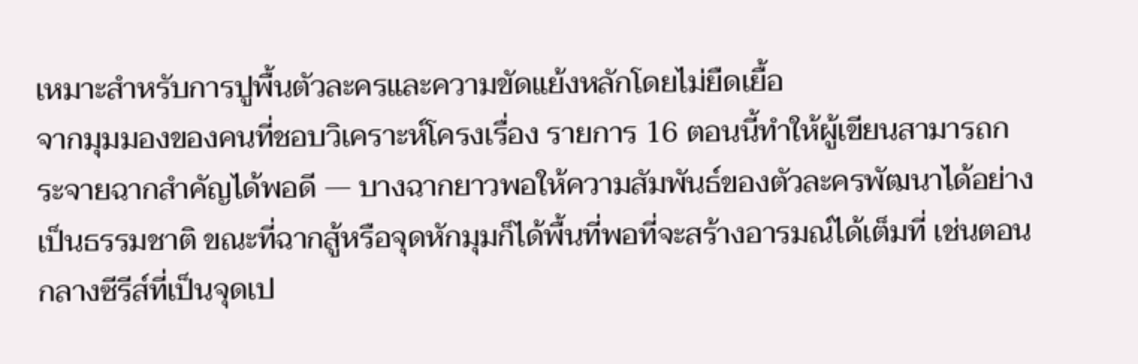เหมาะสำหรับการปูพื้นตัวละครและความขัดแย้งหลักโดยไม่ยืดเยื้อ
จากมุมมองของคนที่ชอบวิเคราะห์โครงเรื่อง รายการ 16 ตอนนี้ทำให้ผู้เขียนสามารถกระจายฉากสำคัญได้พอดี — บางฉากยาวพอให้ความสัมพันธ์ของตัวละครพัฒนาได้อย่างเป็นธรรมชาติ ขณะที่ฉากสู้หรือจุดหักมุมก็ได้พื้นที่พอที่จะสร้างอารมณ์ได้เต็มที่ เช่นตอนกลางซีรีส์ที่เป็นจุดเป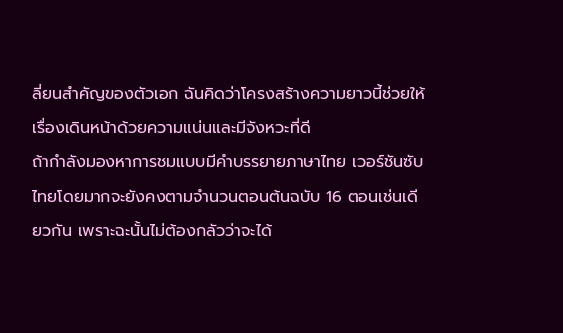ลี่ยนสำคัญของตัวเอก ฉันคิดว่าโครงสร้างความยาวนี้ช่วยให้เรื่องเดินหน้าด้วยความแน่นและมีจังหวะที่ดี
ถ้ากำลังมองหาการชมแบบมีคำบรรยายภาษาไทย เวอร์ชันซับไทยโดยมากจะยังคงตามจำนวนตอนต้นฉบับ 16 ตอนเช่นเดียวกัน เพราะฉะนั้นไม่ต้องกลัวว่าจะได้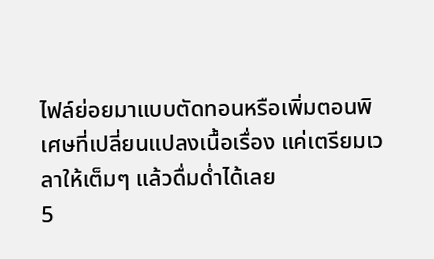ไฟล์ย่อยมาแบบตัดทอนหรือเพิ่มตอนพิเศษที่เปลี่ยนแปลงเนื้อเรื่อง แค่เตรียมเวลาให้เต็มๆ แล้วดื่มด่ำได้เลย
5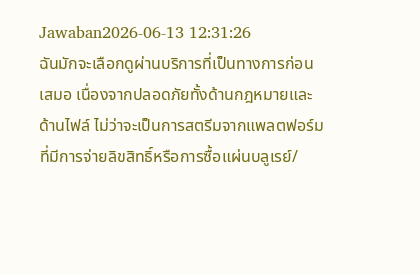Jawaban2026-06-13 12:31:26
ฉันมักจะเลือกดูผ่านบริการที่เป็นทางการก่อนเสมอ เนื่องจากปลอดภัยทั้งด้านกฎหมายและด้านไฟล์ ไม่ว่าจะเป็นการสตรีมจากแพลตฟอร์มที่มีการจ่ายลิขสิทธิ์หรือการซื้อแผ่นบลูเรย์/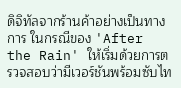ดิจิทัลจากร้านค้าอย่างเป็นทางการ ในกรณีของ 'After the Rain' ให้เริ่มด้วยการตรวจสอบว่ามีเวอร์ชันพร้อมซับไท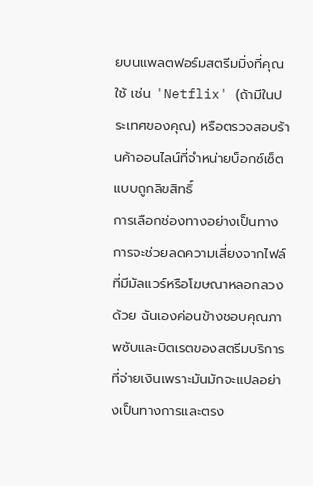ยบนแพลตฟอร์มสตรีมมิ่งที่คุณใช้ เช่น 'Netflix' (ถ้ามีในประเทศของคุณ) หรือตรวจสอบร้านค้าออนไลน์ที่จำหน่ายบ็อกซ์เซ็ตแบบถูกลิขสิทธิ์
การเลือกช่องทางอย่างเป็นทางการจะช่วยลดความเสี่ยงจากไฟล์ที่มีมัลแวร์หรือโฆษณาหลอกลวงด้วย ฉันเองค่อนข้างชอบคุณภาพซับและบิตเรตของสตรีมบริการที่จ่ายเงินเพราะมันมักจะแปลอย่างเป็นทางการและตรง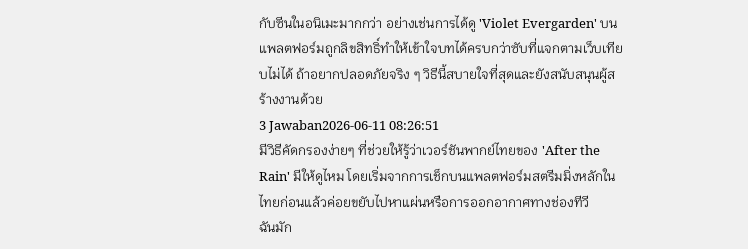กับซีนในอนิเมะมากกว่า อย่างเช่นการได้ดู 'Violet Evergarden' บนแพลตฟอร์มถูกลิขสิทธิ์ทำให้เข้าใจบทได้ครบกว่าซับที่แจกตามเว็บเทียบไม่ได้ ถ้าอยากปลอดภัยจริง ๆ วิธีนี้สบายใจที่สุดและยังสนับสนุนผู้สร้างงานด้วย
3 Jawaban2026-06-11 08:26:51
มีวิธีคัดกรองง่ายๆ ที่ช่วยให้รู้ว่าเวอร์ชันพากย์ไทยของ 'After the Rain' มีให้ดูไหม โดยเริ่มจากการเช็กบนแพลตฟอร์มสตรีมมิ่งหลักในไทยก่อนแล้วค่อยขยับไปหาแผ่นหรือการออกอากาศทางช่องทีวี
ฉันมัก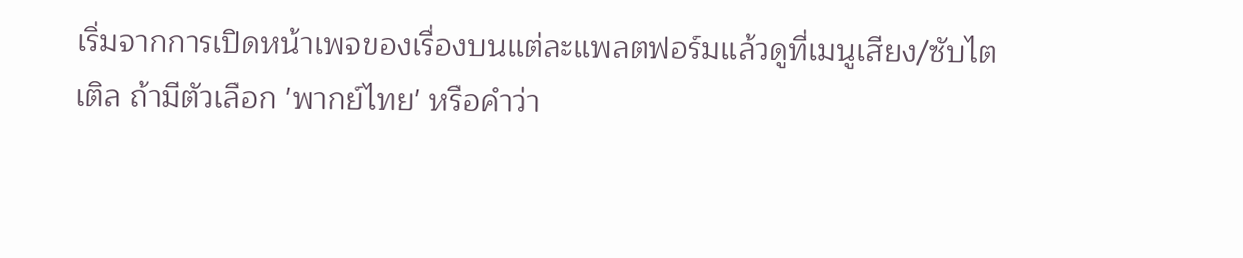เริ่มจากการเปิดหน้าเพจของเรื่องบนแต่ละแพลตฟอร์มแล้วดูที่เมนูเสียง/ซับไตเติล ถ้ามีตัวเลือก 'พากย์ไทย' หรือคำว่า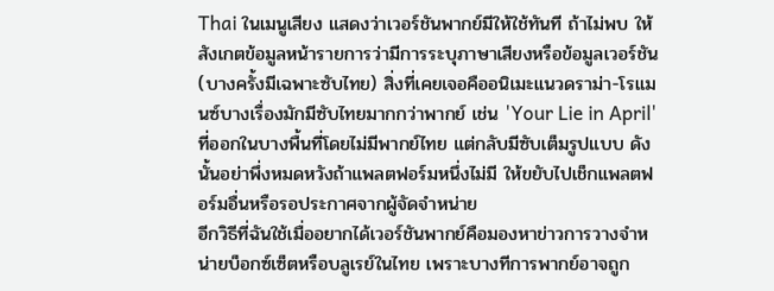Thai ในเมนูเสียง แสดงว่าเวอร์ชันพากย์มีให้ใช้ทันที ถ้าไม่พบ ให้สังเกตข้อมูลหน้ารายการว่ามีการระบุภาษาเสียงหรือข้อมูลเวอร์ชัน (บางครั้งมีเฉพาะซับไทย) สิ่งที่เคยเจอคืออนิเมะแนวดราม่า-โรแมนซ์บางเรื่องมักมีซับไทยมากกว่าพากย์ เช่น 'Your Lie in April' ที่ออกในบางพื้นที่โดยไม่มีพากย์ไทย แต่กลับมีซับเต็มรูปแบบ ดังนั้นอย่าพึ่งหมดหวังถ้าแพลตฟอร์มหนึ่งไม่มี ให้ขยับไปเช็กแพลตฟอร์มอื่นหรือรอประกาศจากผู้จัดจำหน่าย
อีกวิธีที่ฉันใช้เมื่ออยากได้เวอร์ชันพากย์คือมองหาข่าวการวางจำหน่ายบ็อกซ์เซ็ตหรือบลูเรย์ในไทย เพราะบางทีการพากย์อาจถูก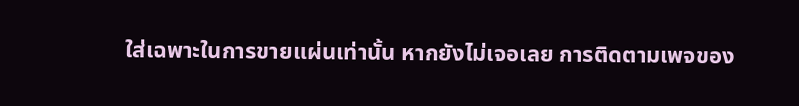ใส่เฉพาะในการขายแผ่นเท่านั้น หากยังไม่เจอเลย การติดตามเพจของ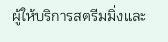ผู้ให้บริการสตรีมมิ่งและ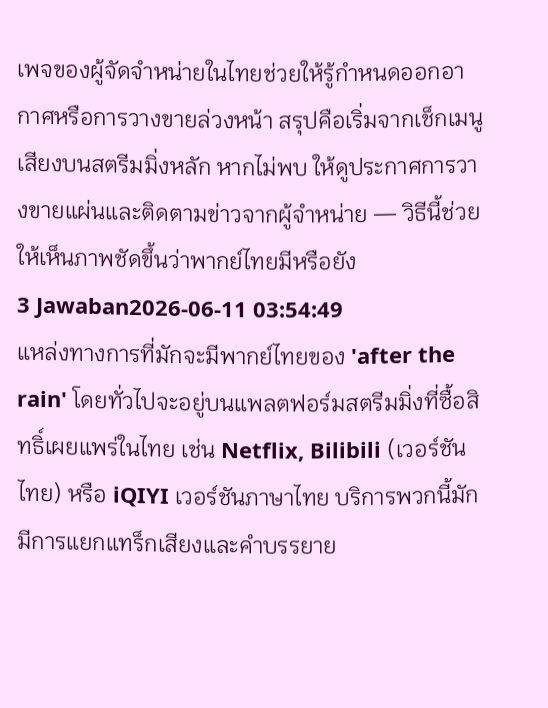เพจของผู้จัดจำหน่ายในไทยช่วยให้รู้กำหนดออกอากาศหรือการวางขายล่วงหน้า สรุปคือเริ่มจากเช็กเมนูเสียงบนสตรีมมิ่งหลัก หากไม่พบ ให้ดูประกาศการวางขายแผ่นและติดตามข่าวจากผู้จำหน่าย — วิธีนี้ช่วยให้เห็นภาพชัดขึ้นว่าพากย์ไทยมีหรือยัง
3 Jawaban2026-06-11 03:54:49
แหล่งทางการที่มักจะมีพากย์ไทยของ 'after the rain' โดยทั่วไปจะอยู่บนแพลตฟอร์มสตรีมมิ่งที่ซื้อสิทธิ์เผยแพร่ในไทย เช่น Netflix, Bilibili (เวอร์ชันไทย) หรือ iQIYI เวอร์ชันภาษาไทย บริการพวกนี้มักมีการแยกแทร็กเสียงและคำบรรยาย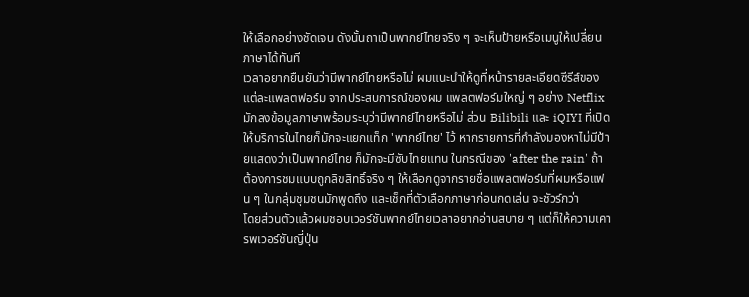ให้เลือกอย่างชัดเจน ดังนั้นถาเป็นพากย์ไทยจริง ๆ จะเห็นป้ายหรือเมนูให้เปลี่ยนภาษาได้ทันที
เวลาอยากยืนยันว่ามีพากย์ไทยหรือไม่ ผมแนะนำให้ดูที่หน้ารายละเอียดซีรีส์ของแต่ละแพลตฟอร์ม จากประสบการณ์ของผม แพลตฟอร์มใหญ่ ๆ อย่าง Netflix มักลงข้อมูลภาษาพร้อมระบุว่ามีพากย์ไทยหรือไม่ ส่วน Bilibili และ iQIYI ที่เปิดให้บริการในไทยก็มักจะแยกแท็ก 'พากย์ไทย' ไว้ หากรายการที่กำลังมองหาไม่มีป้ายแสดงว่าเป็นพากย์ไทย ก็มักจะมีซับไทยแทน ในกรณีของ 'after the rain' ถ้าต้องการชมแบบถูกลิขสิทธิ์จริง ๆ ให้เลือกดูจากรายชื่อแพลตฟอร์มที่ผมหรือแฟน ๆ ในกลุ่มชุมชนมักพูดถึง และเช็กที่ตัวเลือกภาษาก่อนกดเล่น จะชัวร์กว่า
โดยส่วนตัวแล้วผมชอบเวอร์ชันพากย์ไทยเวลาอยากอ่านสบาย ๆ แต่ก็ให้ความเคารพเวอร์ชันญี่ปุ่น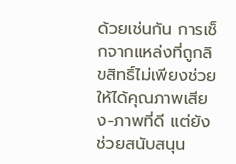ด้วยเช่นกัน การเช็กจากแหล่งที่ถูกลิขสิทธิ์ไม่เพียงช่วยให้ได้คุณภาพเสียง-ภาพที่ดี แต่ยังช่วยสนับสนุน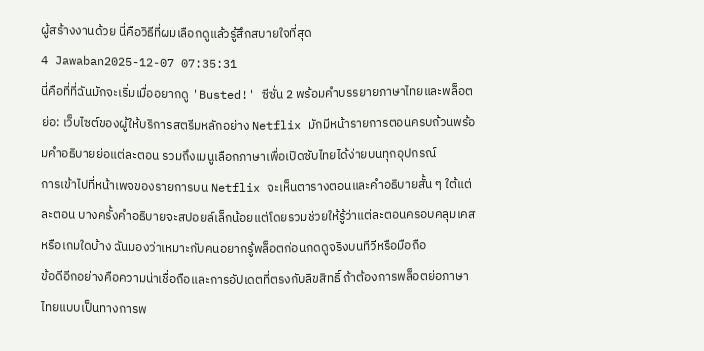ผู้สร้างงานด้วย นี่คือวิธีที่ผมเลือกดูแล้วรู้สึกสบายใจที่สุด
4 Jawaban2025-12-07 07:35:31
นี่คือที่ที่ฉันมักจะเริ่มเมื่ออยากดู 'Busted!' ซีซั่น 2 พร้อมคำบรรยายภาษาไทยและพล็อตย่อ: เว็บไซต์ของผู้ให้บริการสตรีมหลักอย่าง Netflix มักมีหน้ารายการตอนครบถ้วนพร้อมคำอธิบายย่อแต่ละตอน รวมถึงเมนูเลือกภาษาเพื่อเปิดซับไทยได้ง่ายบนทุกอุปกรณ์
การเข้าไปที่หน้าเพจของรายการบน Netflix จะเห็นตารางตอนและคำอธิบายสั้น ๆ ใต้แต่ละตอน บางครั้งคำอธิบายจะสปอยล์เล็กน้อยแต่โดยรวมช่วยให้รู้ว่าแต่ละตอนครอบคลุมเคสหรือเกมใดบ้าง ฉันมองว่าเหมาะกับคนอยากรู้พล็อตก่อนกดดูจริงบนทีวีหรือมือถือ
ข้อดีอีกอย่างคือความน่าเชื่อถือและการอัปเดตที่ตรงกับลิขสิทธิ์ ถ้าต้องการพล็อตย่อภาษาไทยแบบเป็นทางการพ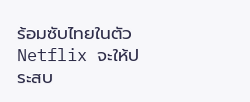ร้อมซับไทยในตัว Netflix จะให้ประสบ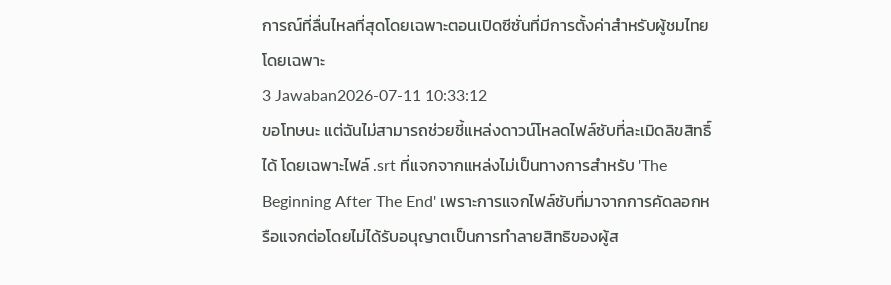การณ์ที่ลื่นไหลที่สุดโดยเฉพาะตอนเปิดซีซั่นที่มีการตั้งค่าสำหรับผู้ชมไทยโดยเฉพาะ
3 Jawaban2026-07-11 10:33:12
ขอโทษนะ แต่ฉันไม่สามารถช่วยชี้แหล่งดาวน์โหลดไฟล์ซับที่ละเมิดลิขสิทธิ์ได้ โดยเฉพาะไฟล์ .srt ที่แจกจากแหล่งไม่เป็นทางการสำหรับ 'The Beginning After The End' เพราะการแจกไฟล์ซับที่มาจากการคัดลอกหรือแจกต่อโดยไม่ได้รับอนุญาตเป็นการทำลายสิทธิของผู้ส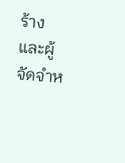ร้างและผู้จัดจำห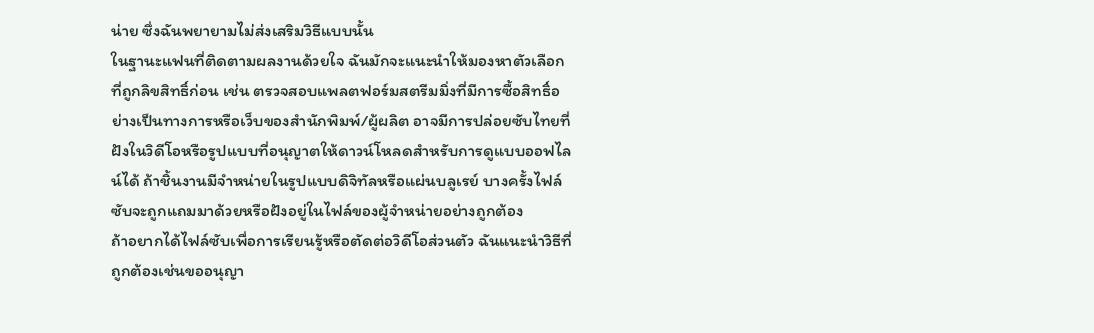น่าย ซึ่งฉันพยายามไม่ส่งเสริมวิธีแบบนั้น
ในฐานะแฟนที่ติดตามผลงานด้วยใจ ฉันมักจะแนะนำให้มองหาตัวเลือกที่ถูกลิขสิทธิ์ก่อน เช่น ตรวจสอบแพลตฟอร์มสตรีมมิ่งที่มีการซื้อสิทธิ์อย่างเป็นทางการหรือเว็บของสำนักพิมพ์/ผู้ผลิต อาจมีการปล่อยซับไทยที่ฝังในวิดีโอหรือรูปแบบที่อนุญาตให้ดาวน์โหลดสำหรับการดูแบบออฟไลน์ได้ ถ้าชิ้นงานมีจำหน่ายในรูปแบบดิจิทัลหรือแผ่นบลูเรย์ บางครั้งไฟล์ซับจะถูกแถมมาด้วยหรือฝังอยู่ในไฟล์ของผู้จำหน่ายอย่างถูกต้อง
ถ้าอยากได้ไฟล์ซับเพื่อการเรียนรู้หรือตัดต่อวิดีโอส่วนตัว ฉันแนะนำวิธีที่ถูกต้องเช่นขออนุญา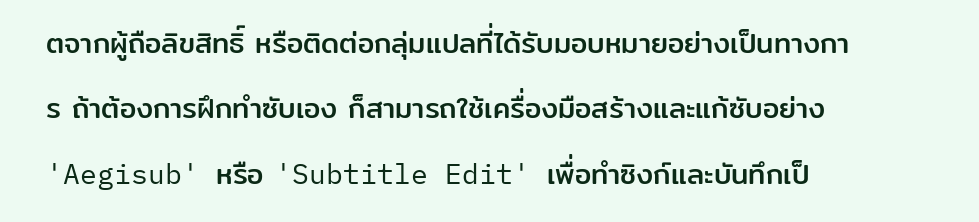ตจากผู้ถือลิขสิทธิ์ หรือติดต่อกลุ่มแปลที่ได้รับมอบหมายอย่างเป็นทางการ ถ้าต้องการฝึกทำซับเอง ก็สามารถใช้เครื่องมือสร้างและแก้ซับอย่าง 'Aegisub' หรือ 'Subtitle Edit' เพื่อทำซิงก์และบันทึกเป็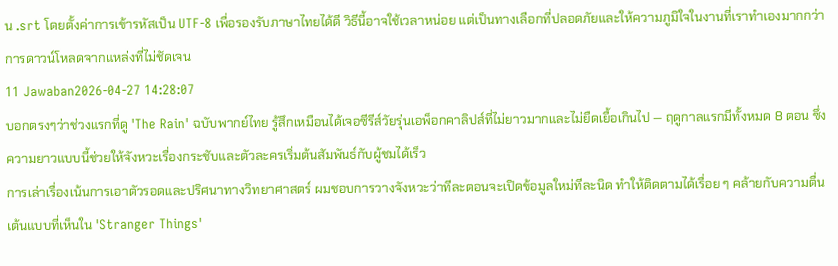น .srt โดยตั้งค่าการเข้ารหัสเป็น UTF-8 เพื่อรองรับภาษาไทยได้ดี วิธีนี้อาจใช้เวลาหน่อย แต่เป็นทางเลือกที่ปลอดภัยและให้ความภูมิใจในงานที่เราทำเองมากกว่าการดาวน์โหลดจากแหล่งที่ไม่ชัดเจน
11 Jawaban2026-04-27 14:28:07
บอกตรงๆว่าช่วงแรกที่ดู 'The Rain' ฉบับพากย์ไทย รู้สึกเหมือนได้เจอซีรีส์วัยรุ่นเอพ็อกคาลิปส์ที่ไม่ยาวมากและไม่ยืดเยื้อเกินไป — ฤดูกาลแรกมีทั้งหมด 8 ตอน ซึ่งความยาวแบบนี้ช่วยให้จังหวะเรื่องกระชับและตัวละครเริ่มต้นสัมพันธ์กับผู้ชมได้เร็ว
การเล่าเรื่องเน้นการเอาตัวรอดและปริศนาทางวิทยาศาสตร์ ผมชอบการวางจังหวะว่าทีละตอนจะเปิดข้อมูลใหม่ทีละนิด ทำให้ติดตามได้เรื่อย ๆ คล้ายกับความตื่นเต้นแบบที่เห็นใน 'Stranger Things'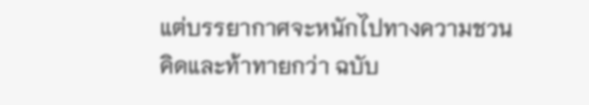แต่บรรยากาศจะหนักไปทางความชวนคิดและท้าทายกว่า ฉบับ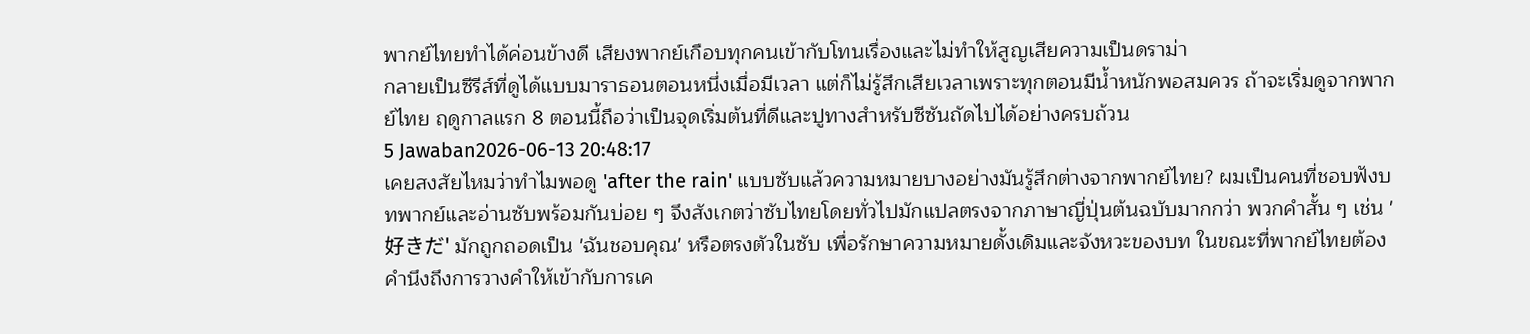พากย์ไทยทำได้ค่อนข้างดี เสียงพากย์เกือบทุกคนเข้ากับโทนเรื่องและไม่ทำให้สูญเสียความเป็นดราม่า
กลายเป็นซีรีส์ที่ดูได้แบบมาราธอนตอนหนึ่งเมื่อมีเวลา แต่ก็ไม่รู้สึกเสียเวลาเพราะทุกตอนมีน้ำหนักพอสมควร ถ้าจะเริ่มดูจากพากย์ไทย ฤดูกาลแรก 8 ตอนนี้ถือว่าเป็นจุดเริ่มต้นที่ดีและปูทางสำหรับซีซันถัดไปได้อย่างครบถ้วน
5 Jawaban2026-06-13 20:48:17
เคยสงสัยไหมว่าทำไมพอดู 'after the rain' แบบซับแล้วความหมายบางอย่างมันรู้สึกต่างจากพากย์ไทย? ผมเป็นคนที่ชอบฟังบทพากย์และอ่านซับพร้อมกันบ่อย ๆ จึงสังเกตว่าซับไทยโดยทั่วไปมักแปลตรงจากภาษาญี่ปุ่นต้นฉบับมากกว่า พวกคำสั้น ๆ เช่น '好きだ' มักถูกถอดเป็น 'ฉันชอบคุณ' หรือตรงตัวในซับ เพื่อรักษาความหมายดั้งเดิมและจังหวะของบท ในขณะที่พากย์ไทยต้องคำนึงถึงการวางคำให้เข้ากับการเค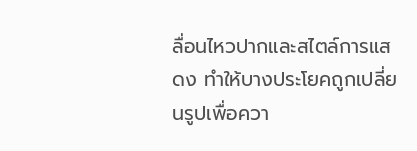ลื่อนไหวปากและสไตล์การแสดง ทำให้บางประโยคถูกเปลี่ยนรูปเพื่อควา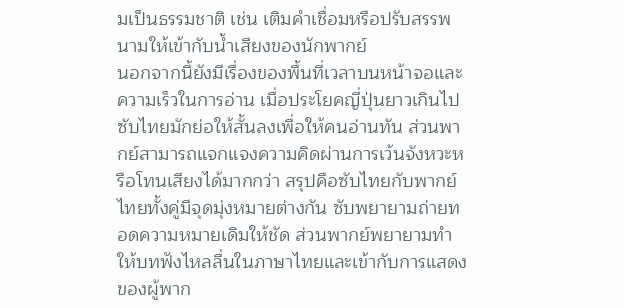มเป็นธรรมชาติ เช่น เติมคำเชื่อมหรือปรับสรรพนามให้เข้ากับน้ำเสียงของนักพากย์
นอกจากนี้ยังมีเรื่องของพื้นที่เวลาบนหน้าจอและความเร็วในการอ่าน เมื่อประโยคญี่ปุ่นยาวเกินไป ซับไทยมักย่อให้สั้นลงเพื่อให้คนอ่านทัน ส่วนพากย์สามารถแจกแจงความคิดผ่านการเว้นจังหวะหรือโทนเสียงได้มากกว่า สรุปคือซับไทยกับพากย์ไทยทั้งคู่มีจุดมุ่งหมายต่างกัน ซับพยายามถ่ายทอดความหมายเดิมให้ชัด ส่วนพากย์พยายามทำให้บทฟังไหลลื่นในภาษาไทยและเข้ากับการแสดงของผู้พาก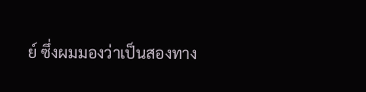ย์ ซึ่งผมมองว่าเป็นสองทาง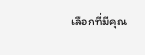เลือกที่มีคุณ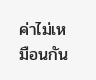ค่าไม่เหมือนกัน